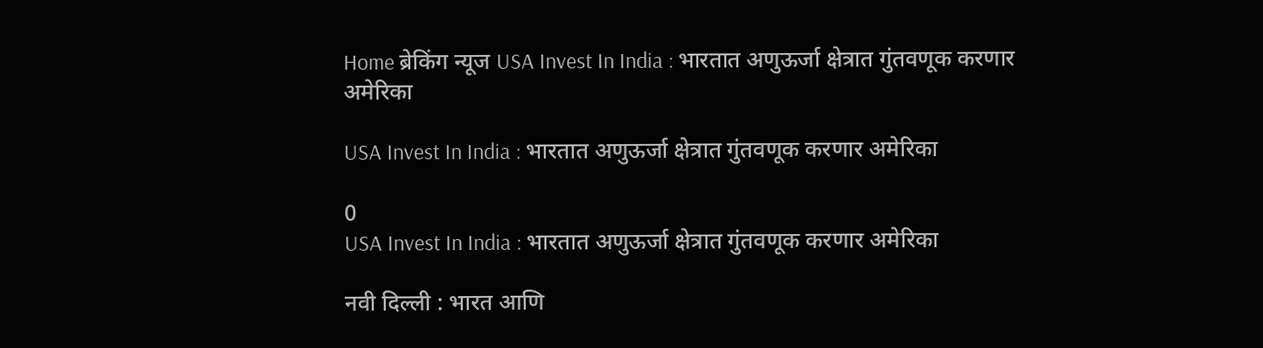Home ब्रेकिंग न्यूज USA Invest In India : भारतात अणुऊर्जा क्षेत्रात गुंतवणूक करणार अमेरिका

USA Invest In India : भारतात अणुऊर्जा क्षेत्रात गुंतवणूक करणार अमेरिका

0
USA Invest In India : भारतात अणुऊर्जा क्षेत्रात गुंतवणूक करणार अमेरिका

नवी दिल्ली : भारत आणि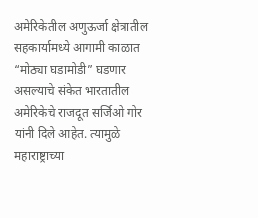अमेरिकेतील अणुऊर्जा क्षेत्रातील सहकार्यामध्ये आगामी काळात “मोठ्या घडामोडी” घडणार असल्याचे संकेत भारतातील अमेरिकेचे राजदूत सर्जिओ गोर यांनी दिले आहेत. त्यामुळे महाराष्ट्राच्या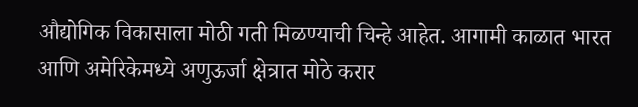औद्योगिक विकासाला मोठी गती मिळण्याची चिन्हे आहेत. आगामी काळात भारत आणि अमेरिकेमध्ये अणुऊर्जा क्षेत्रात मोठे करार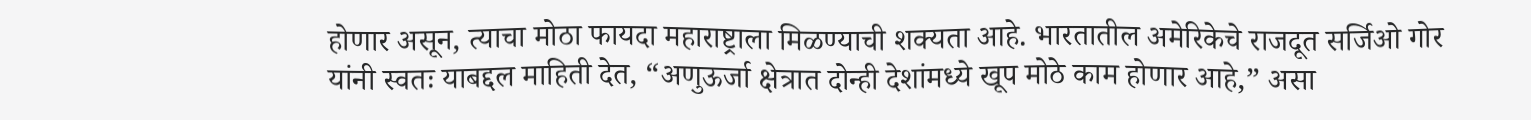होणार असून, त्याचा मोठा फायदा महाराष्ट्राला मिळण्याची शक्यता आहे. भारतातील अमेरिकेचे राजदूत सर्जिओ गोर यांनी स्वतः याबद्दल माहिती देत, “अणुऊर्जा क्षेत्रात दोन्ही देशांमध्ये खूप मोठे काम होणार आहे,” असा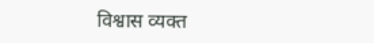विश्वास व्यक्त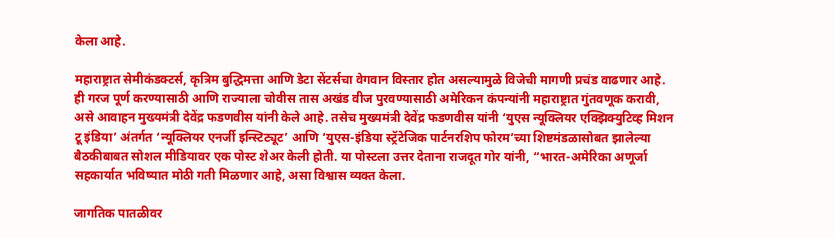केला आहे.

महाराष्ट्रात सेमीकंडक्टर्स, कृत्रिम बुद्धिमत्ता आणि डेटा सेंटर्सचा वेगवान विस्तार होत असल्यामुळे विजेची मागणी प्रचंड वाढणार आहे. ही गरज पूर्ण करण्यासाठी आणि राज्याला चोवीस तास अखंड वीज पुरवण्यासाठी अमेरिकन कंपन्यांनी महाराष्ट्रात गुंतवणूक करावी, असे आवाहन मुख्यमंत्री देवेंद्र फडणवीस यांनी केले आहे. तसेच मुख्यमंत्री देवेंद्र फडणवीस यांनी ‘युएस न्यूक्लियर एक्झिक्युटिव्ह मिशन टू इंडिया’ अंतर्गत ‘न्यूक्लियर एनर्जी इन्स्टिट्यूट’ आणि ‘युएस-इंडिया स्ट्रॅटेजिक पार्टनरशिप फोरम’च्या शिष्टमंडळासोबत झालेल्या बैठकीबाबत सोशल मीडियावर एक पोस्ट शेअर केली होती. या पोस्टला उत्तर देताना राजदूत गोर यांनी, “भारत-अमेरिका अणूर्जा सहकार्यात भविष्यात मोठी गती मिळणार आहे, असा विश्वास व्यक्त केला.

जागतिक पातळीवर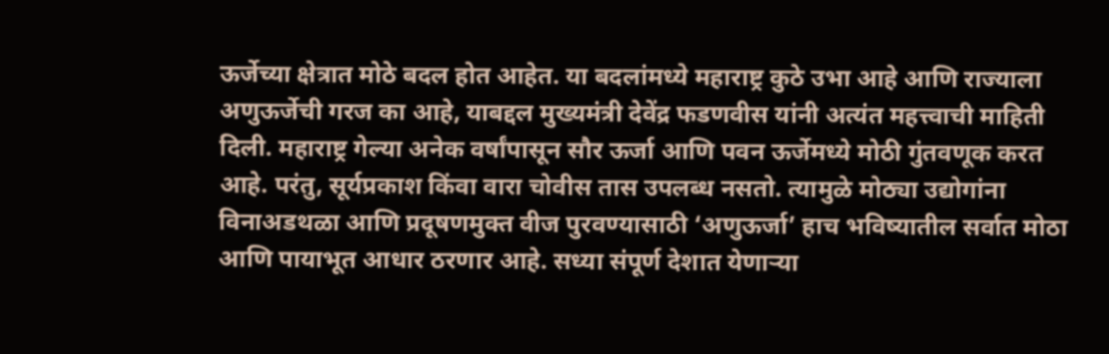ऊर्जेच्या क्षेत्रात मोठे बदल होत आहेत. या बदलांमध्ये महाराष्ट्र कुठे उभा आहे आणि राज्याला अणुऊर्जेची गरज का आहे, याबद्दल मुख्यमंत्री देवेंद्र फडणवीस यांनी अत्यंत महत्त्वाची माहिती दिली. महाराष्ट्र गेल्या अनेक वर्षांपासून सौर ऊर्जा आणि पवन ऊर्जेमध्ये मोठी गुंतवणूक करत आहे. परंतु, सूर्यप्रकाश किंवा वारा चोवीस तास उपलब्ध नसतो. त्यामुळे मोठ्या उद्योगांना विनाअडथळा आणि प्रदूषणमुक्त वीज पुरवण्यासाठी ‘अणुऊर्जा’ हाच भविष्यातील सर्वात मोठा आणि पायाभूत आधार ठरणार आहे. सध्या संपूर्ण देशात येणाऱ्या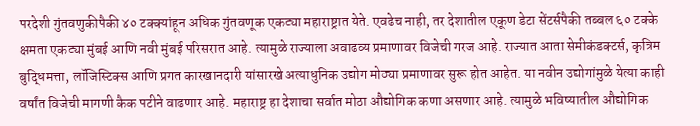परदेशी गुंतवणुकीपैकी ४० टक्क्यांहून अधिक गुंतवणूक एकट्या महाराष्ट्रात येते. एवढेच नाही, तर देशातील एकूण डेटा सेंटर्सपैकी तब्बल ६० टक्के क्षमता एकट्या मुंबई आणि नवी मुंबई परिसरात आहे. त्यामुळे राज्याला अवाढव्य प्रमाणावर विजेची गरज आहे. राज्यात आता सेमीकंडक्टर्स, कृत्रिम बुद्धिमत्ता, लॉजिस्टिक्स आणि प्रगत कारखानदारी यांसारखे अत्याधुनिक उद्योग मोठ्या प्रमाणावर सुरू होत आहेत. या नवीन उद्योगांमुळे येत्या काही वर्षांत विजेची मागणी कैक पटीने वाढणार आहे. महाराष्ट्र हा देशाचा सर्वात मोठा औद्योगिक कणा असणार आहे. त्यामुळे भविष्यातील औद्योगिक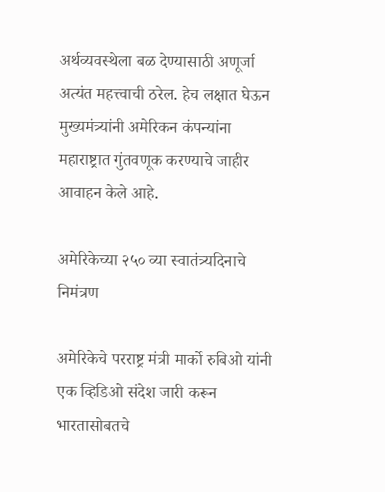अर्थव्यवस्थेला बळ देण्यासाठी अणूर्जा अत्यंत महत्त्वाची ठरेल. हेच लक्षात घेऊन मुख्यमंत्र्यांनी अमेरिकन कंपन्यांना महाराष्ट्रात गुंतवणूक करण्याचे जाहीर आवाहन केले आहे.

अमेरिकेच्या २५० व्या स्वातंत्र्यदिनाचे निमंत्रण

अमेरिकेचे परराष्ट्र मंत्री मार्को रुबिओ यांनी एक व्हिडिओ संदेश जारी करून भारतासोबतचे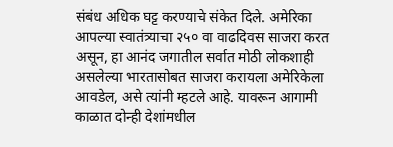संबंध अधिक घट्ट करण्याचे संकेत दिले. अमेरिका आपल्या स्वातंत्र्याचा २५० वा वाढदिवस साजरा करत असून, हा आनंद जगातील सर्वात मोठी लोकशाही असलेल्या भारतासोबत साजरा करायला अमेरिकेला आवडेल, असे त्यांनी म्हटले आहे. यावरून आगामी काळात दोन्ही देशांमधील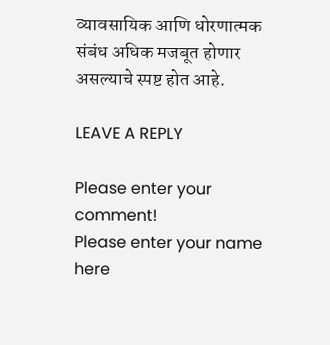व्यावसायिक आणि धोरणात्मक संबंध अधिक मजबूत होणार असल्याचे स्पष्ट होत आहे.

LEAVE A REPLY

Please enter your comment!
Please enter your name here